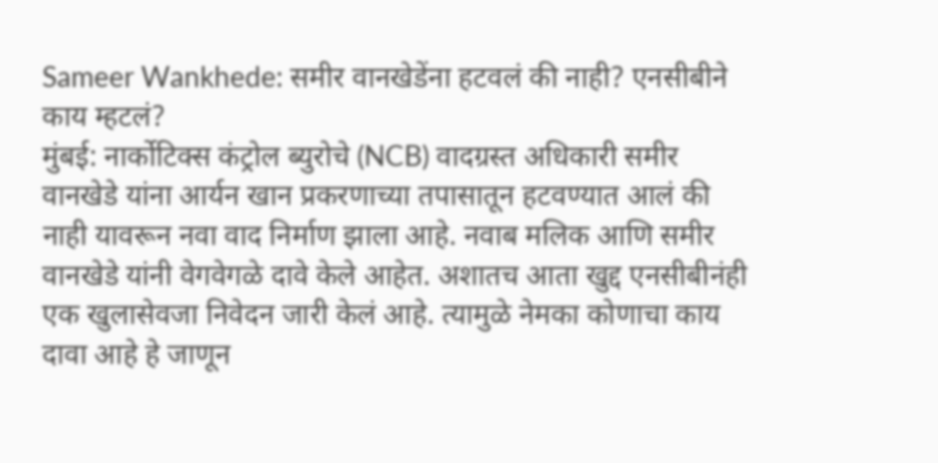Sameer Wankhede: समीर वानखेडेंना हटवलं की नाही? एनसीबीने काय म्हटलं?
मुंबई: नार्कोटिक्स कंट्रोल ब्युरोचे (NCB) वादग्रस्त अधिकारी समीर वानखेडे यांना आर्यन खान प्रकरणाच्या तपासातून हटवण्यात आलं की नाही यावरून नवा वाद निर्माण झाला आहे. नवाब मलिक आणि समीर वानखेडे यांनी वेगवेगळे दावे केले आहेत. अशातच आता खुद्द एनसीबीनंही एक खुलासेवजा निवेदन जारी केलं आहे. त्यामुळे नेमका कोणाचा काय दावा आहे हे जाणून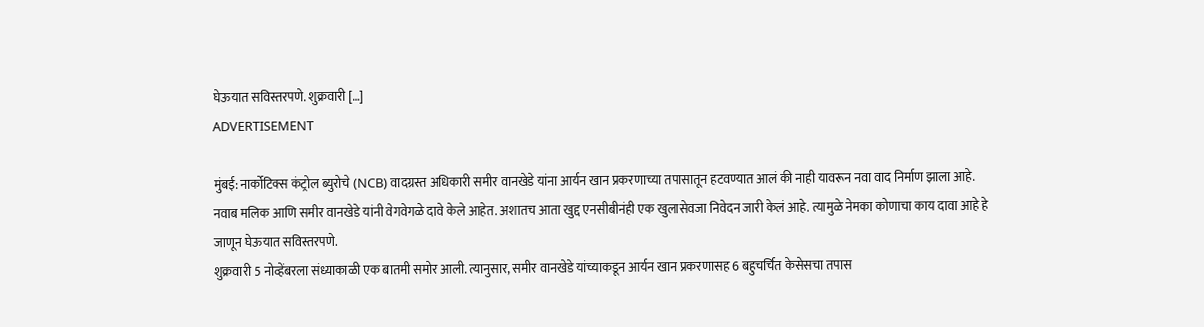घेऊयात सविस्तरपणे. शुक्रवारी […]
ADVERTISEMENT

मुंबई: नार्कोटिक्स कंट्रोल ब्युरोचे (NCB) वादग्रस्त अधिकारी समीर वानखेडे यांना आर्यन खान प्रकरणाच्या तपासातून हटवण्यात आलं की नाही यावरून नवा वाद निर्माण झाला आहे. नवाब मलिक आणि समीर वानखेडे यांनी वेगवेगळे दावे केले आहेत. अशातच आता खुद्द एनसीबीनंही एक खुलासेवजा निवेदन जारी केलं आहे. त्यामुळे नेमका कोणाचा काय दावा आहे हे जाणून घेऊयात सविस्तरपणे.
शुक्रवारी 5 नोव्हेंबरला संध्याकाळी एक बातमी समोर आली. त्यानुसार, समीर वानखेडे यांच्याकडून आर्यन खान प्रकरणासह 6 बहुचर्चित केसेसचा तपास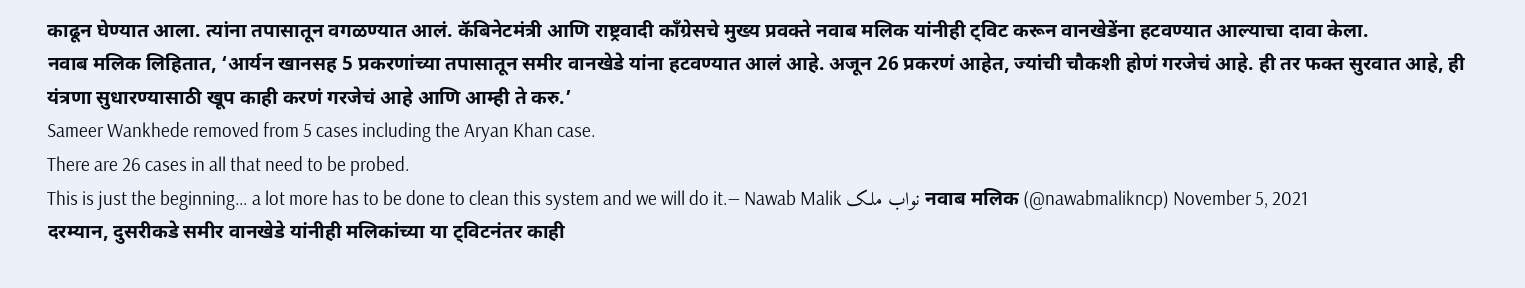काढून घेण्यात आला. त्यांना तपासातून वगळण्यात आलं. कॅबिनेटमंत्री आणि राष्ट्रवादी काँग्रेसचे मुख्य प्रवक्ते नवाब मलिक यांनीही ट्विट करून वानखेडेंना हटवण्यात आल्याचा दावा केला.
नवाब मलिक लिहितात, ‘आर्यन खानसह 5 प्रकरणांच्या तपासातून समीर वानखेडे यांना हटवण्यात आलं आहे. अजून 26 प्रकरणं आहेत, ज्यांची चौकशी होणं गरजेचं आहे. ही तर फक्त सुरवात आहे, ही यंत्रणा सुधारण्यासाठी खूप काही करणं गरजेचं आहे आणि आम्ही ते करु.’
Sameer Wankhede removed from 5 cases including the Aryan Khan case.
There are 26 cases in all that need to be probed.
This is just the beginning… a lot more has to be done to clean this system and we will do it.— Nawab Malik نواب ملک नवाब मलिक (@nawabmalikncp) November 5, 2021
दरम्यान, दुसरीकडे समीर वानखेडे यांनीही मलिकांच्या या ट्विटनंतर काही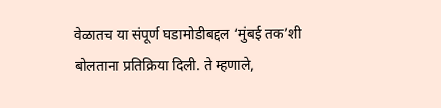वेळातच या संपूर्ण घडामोडीबद्दल ‘मुंबई तक’शी बोलताना प्रतिक्रिया दिली. ते म्हणाले,